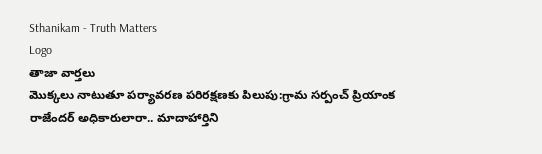Sthanikam - Truth Matters
Logo
తాజా వార్తలు
మొక్కలు నాటుతూ పర్యావరణ పరిరక్షణకు పిలుపు:గ్రామ సర్పంచ్ ప్రియాంక రాజేందర్ అధికారులారా.. మాదాహార్తిని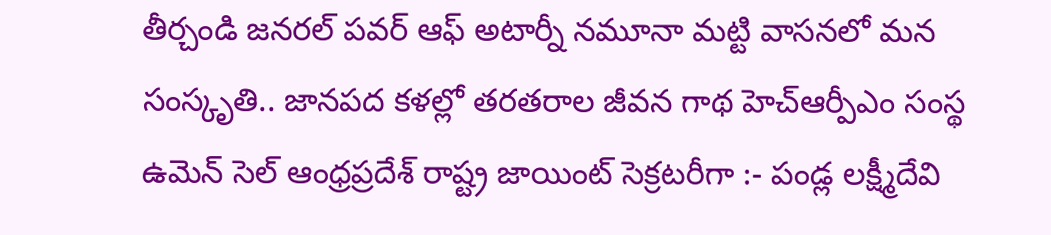తీర్చండి జనరల్ పవర్ ఆఫ్ అటార్నీ నమూనా మట్టి వాసనలో మన సంస్కృతి.. జానపద కళల్లో తరతరాల జీవన గాథ హెచ్ఆర్పీఎం సంస్థ ఉమెన్ సెల్ ఆంధ్రప్రదేశ్ రాష్ట్ర జాయింట్ సెక్రటరీగా :- పండ్ల లక్ష్మీదేవి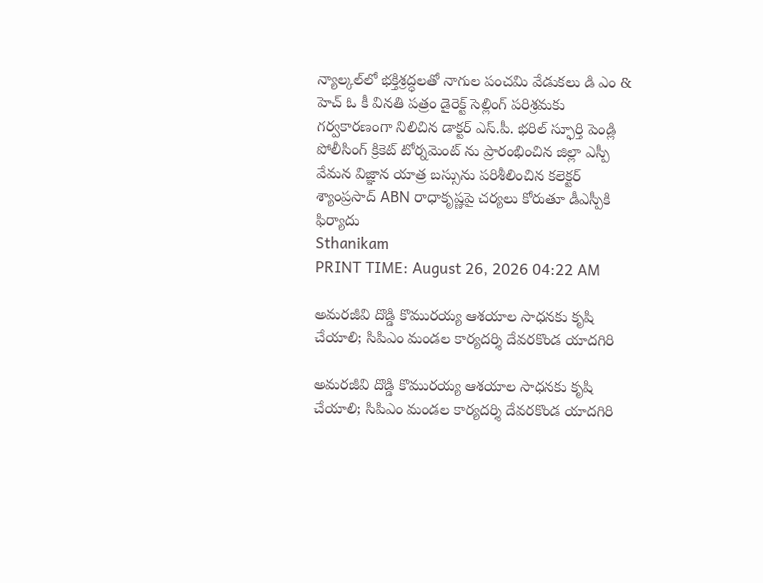న్యాల్కల్‌లో భక్తిశ్రద్ధలతో నాగుల పంచమి వేడుకలు డి ఎం & హెచ్ ఓ కీ వినతి పత్రం డైరెక్ట్ సెల్లింగ్ పరిశ్రమకు గర్వకారణంగా నిలిచిన డాక్టర్ ఎస్.పీ. భరిల్ స్ఫూర్తి పెండ్లి పోలీసింగ్ క్రికెట్ టోర్నమెంట్ ను ప్రారంభించిన జిల్లా ఎస్పీ వేమన విజ్ఞాన యాత్ర బస్సును పరిశీలించిన కలెక్టర్ శ్యాంప్రసాద్ ABN రాధాకృష్ణపై చర్యలు కోరుతూ డీఎస్పీకి ఫిర్యాదు
Sthanikam
PRINT TIME: August 26, 2026 04:22 AM

అమరజీవి దొడ్డి కొమురయ్య ఆశయాల సాధనకు కృషి చేయాలి; సిపిఎం మండల కార్యదర్శి దేవరకొండ యాదగిరి

అమరజీవి దొడ్డి కొమురయ్య ఆశయాల సాధనకు కృషి చేయాలి; సిపిఎం మండల కార్యదర్శి దేవరకొండ యాదగిరి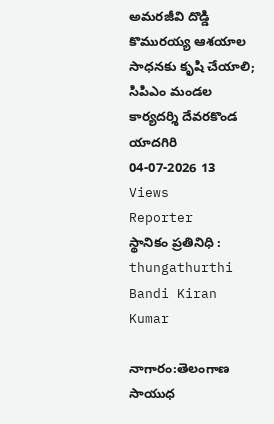అమరజీవి దొడ్డి కొమురయ్య ఆశయాల సాధనకు కృషి చేయాలి;  సిపిఎం మండల కార్యదర్శి దేవరకొండ యాదగిరి
04-07-2026 13 Views
Reporter
స్థానికం ప్రతినిధి : thungathurthi
Bandi Kiran Kumar

నాగారం:తెలంగాణ సాయుధ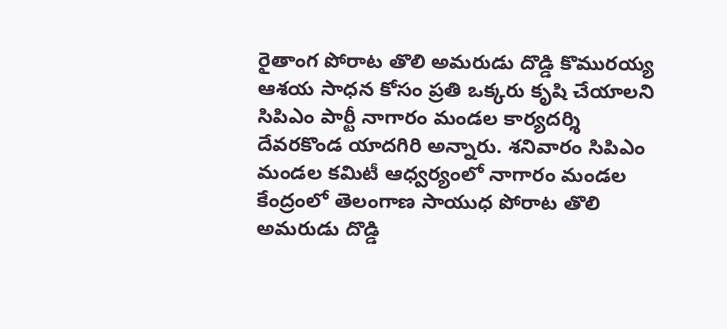రైతాంగ పోరాట తొలి అమరుడు దొడ్డి కొమురయ్య ఆశయ సాధన కోసం ప్రతి ఒక్కరు కృషి చేయాలని సిపిఎం పార్టీ నాగారం మండల కార్యదర్శి దేవరకొండ యాదగిరి అన్నారు. శనివారం సిపిఎం మండల కమిటీ ఆధ్వర్యంలో నాగారం మండల కేంద్రంలో తెలంగాణ సాయుధ పోరాట తొలి అమరుడు దొడ్డి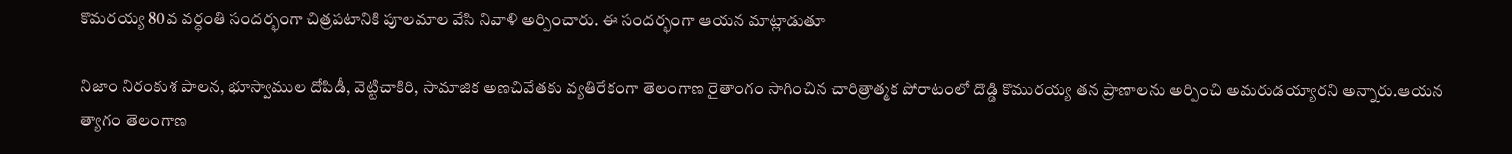కొమరయ్య 80వ వర్ధంతి సందర్భంగా చిత్రపటానికి పూలమాల వేసి నివాళి అర్పించారు. ఈ సందర్భంగా ఆయన మాట్లాడుతూ

నిజాం నిరంకుశ పాలన, భూస్వాముల దోపిడీ, వెట్టిచాకిరి, సామాజిక అణచివేతకు వ్యతిరేకంగా తెలంగాణ రైతాంగం సాగించిన చారిత్రాత్మక పోరాటంలో దొడ్డి కొమురయ్య తన ప్రాణాలను అర్పించి అమరుడయ్యారని అన్నారు.ఆయన త్యాగం తెలంగాణ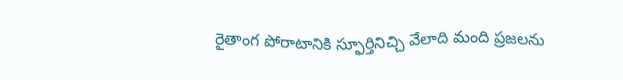రైతాంగ పోరాటానికి స్ఫూర్తినిచ్చి వేలాది మంది ప్రజలను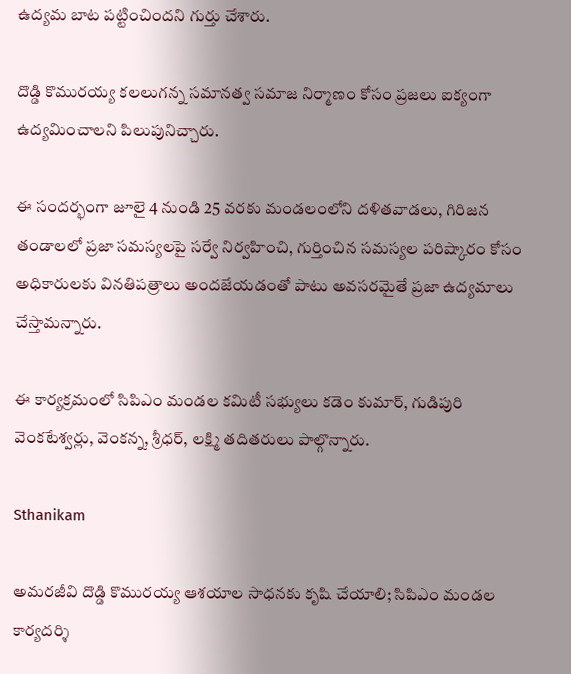ఉద్యమ బాట పట్టించిందని గుర్తు చేశారు.

దొడ్డి కొమురయ్య కలలుగన్న సమానత్వ సమాజ నిర్మాణం కోసం ప్రజలు ఐక్యంగా ఉద్యమించాలని పిలుపునిచ్చారు.

ఈ సందర్భంగా జూలై 4 నుండి 25 వరకు మండలంలోని దళితవాడలు, గిరిజన తండాలలో ప్రజా సమస్యలపై సర్వే నిర్వహించి, గుర్తించిన సమస్యల పరిష్కారం కోసం అధికారులకు వినతిపత్రాలు అందజేయడంతో పాటు అవసరమైతే ప్రజా ఉద్యమాలు చేస్తామన్నారు.

ఈ కార్యక్రమంలో సిపిఎం మండల కమిటీ సభ్యులు కడెం కుమార్, గుడిపురి వెంకటేశ్వర్లు, వెంకన్న, శ్రీధర్, లక్ష్మి తదితరులు పాల్గొన్నారు.

Sthanikam

అమరజీవి దొడ్డి కొమురయ్య ఆశయాల సాధనకు కృషి చేయాలి; సిపిఎం మండల కార్యదర్శి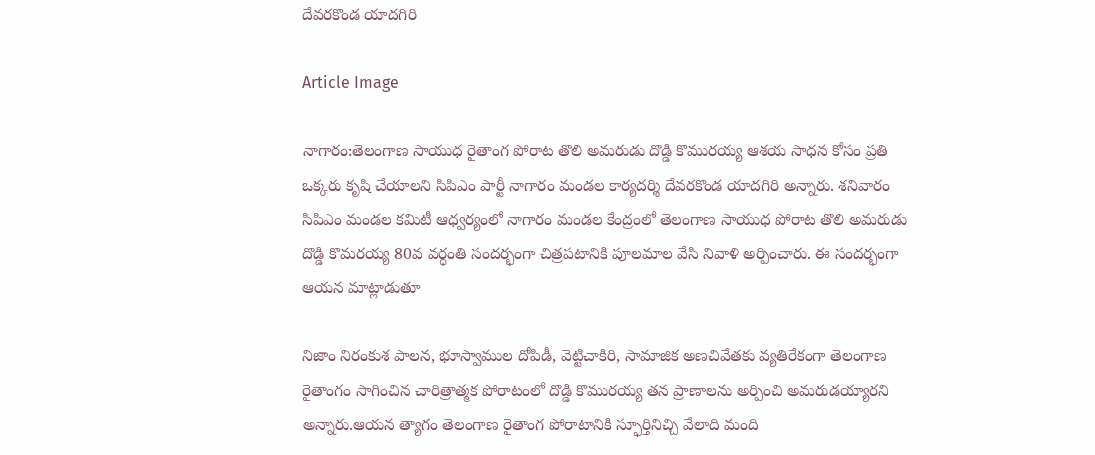దేవరకొండ యాదగిరి

Article Image

నాగారం:తెలంగాణ సాయుధ రైతాంగ పోరాట తొలి అమరుడు దొడ్డి కొమురయ్య ఆశయ సాధన కోసం ప్రతి ఒక్కరు కృషి చేయాలని సిపిఎం పార్టీ నాగారం మండల కార్యదర్శి దేవరకొండ యాదగిరి అన్నారు. శనివారం సిపిఎం మండల కమిటీ ఆధ్వర్యంలో నాగారం మండల కేంద్రంలో తెలంగాణ సాయుధ పోరాట తొలి అమరుడు దొడ్డి కొమరయ్య 80వ వర్ధంతి సందర్భంగా చిత్రపటానికి పూలమాల వేసి నివాళి అర్పించారు. ఈ సందర్భంగా ఆయన మాట్లాడుతూ

నిజాం నిరంకుశ పాలన, భూస్వాముల దోపిడీ, వెట్టిచాకిరి, సామాజిక అణచివేతకు వ్యతిరేకంగా తెలంగాణ రైతాంగం సాగించిన చారిత్రాత్మక పోరాటంలో దొడ్డి కొమురయ్య తన ప్రాణాలను అర్పించి అమరుడయ్యారని అన్నారు.ఆయన త్యాగం తెలంగాణ రైతాంగ పోరాటానికి స్ఫూర్తినిచ్చి వేలాది మంది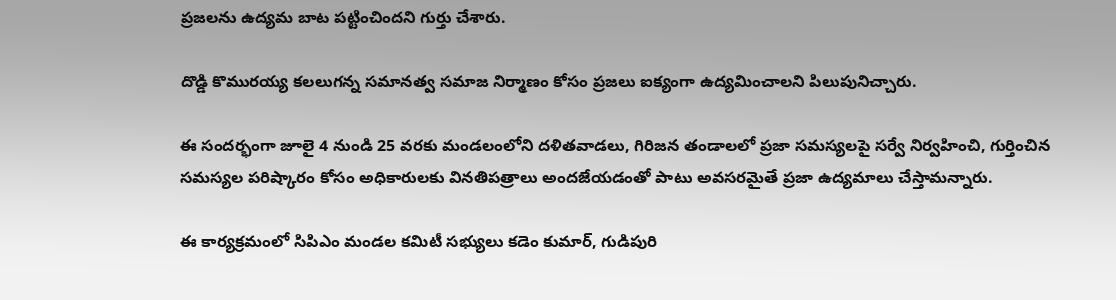ప్రజలను ఉద్యమ బాట పట్టించిందని గుర్తు చేశారు.

దొడ్డి కొమురయ్య కలలుగన్న సమానత్వ సమాజ నిర్మాణం కోసం ప్రజలు ఐక్యంగా ఉద్యమించాలని పిలుపునిచ్చారు.

ఈ సందర్భంగా జూలై 4 నుండి 25 వరకు మండలంలోని దళితవాడలు, గిరిజన తండాలలో ప్రజా సమస్యలపై సర్వే నిర్వహించి, గుర్తించిన సమస్యల పరిష్కారం కోసం అధికారులకు వినతిపత్రాలు అందజేయడంతో పాటు అవసరమైతే ప్రజా ఉద్యమాలు చేస్తామన్నారు.

ఈ కార్యక్రమంలో సిపిఎం మండల కమిటీ సభ్యులు కడెం కుమార్, గుడిపురి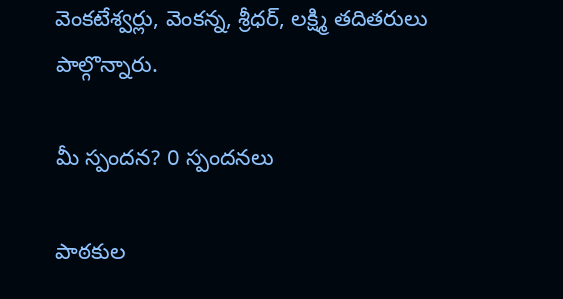వెంకటేశ్వర్లు, వెంకన్న, శ్రీధర్, లక్ష్మి తదితరులు పాల్గొన్నారు.

మీ స్పందన? 0 స్పందనలు

పాఠకుల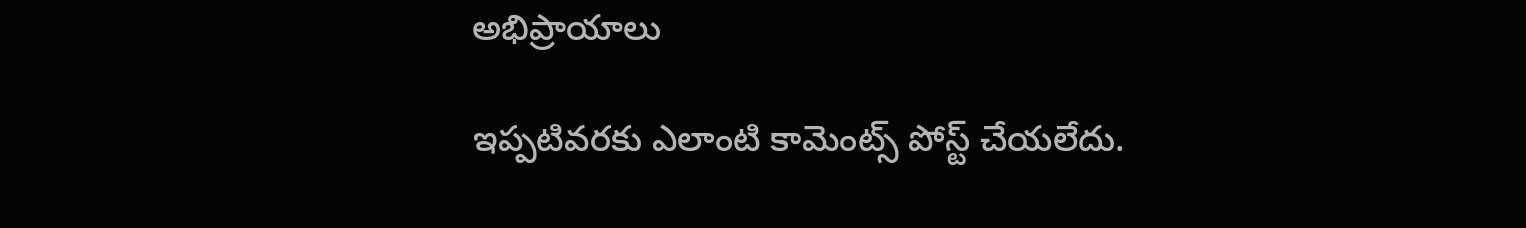అభిప్రాయాలు

ఇప్పటివరకు ఎలాంటి కామెంట్స్ పోస్ట్ చేయలేదు.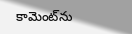కామెంట్‌ను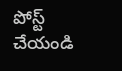పోస్ట్ చేయండి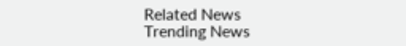Related News
Trending News